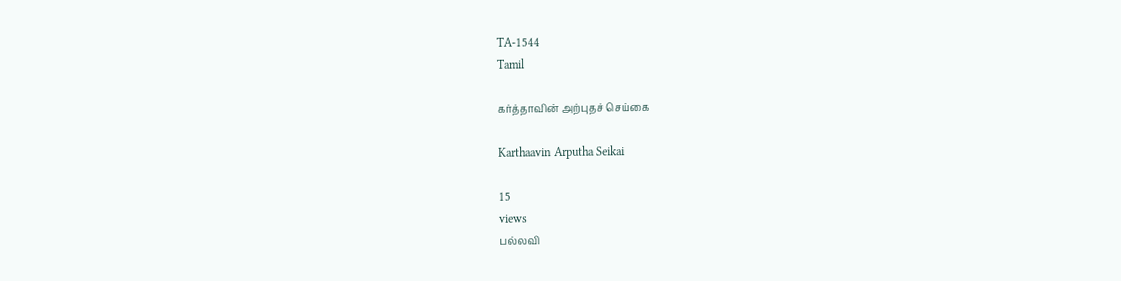TA-1544
Tamil

கர்த்தாவின் அற்புதச் செய்கை

Karthaavin Arputha Seikai

15
views
பல்லவி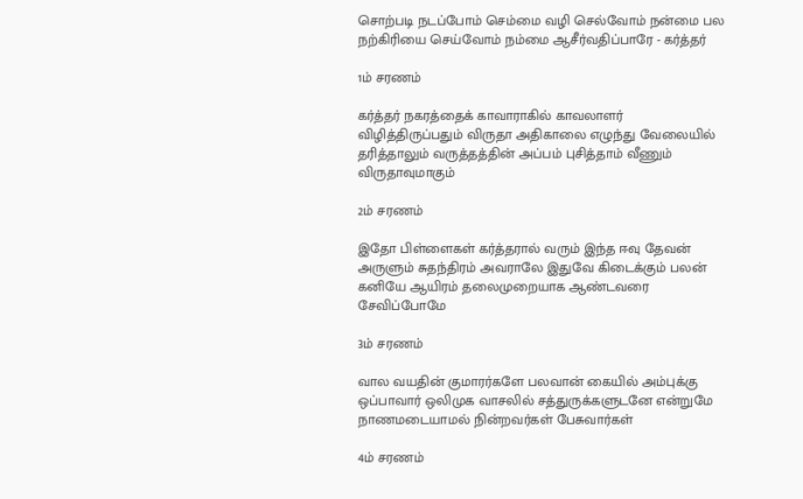சொற்படி நடப்போம் செம்மை வழி செல்வோம் நன்மை பல நற்கிரியை செய்வோம் நம்மை ஆசீர்வதிப்பாரே - கர்த்தர்

1ம் சரணம்

கர்த்தர் நகரத்தைக் காவாராகில் காவலாளர் விழித்திருப்பதும் விருதா அதிகாலை எழுந்து வேலையில் தரித்தாலும் வருத்தத்தின் அப்பம் புசித்தாம் வீணும் விருதாவுமாகும்

2ம் சரணம்

இதோ பிள்ளைகள் கர்த்தரால் வரும் இந்த ஈவு தேவன் அருளும் சுதந்திரம் அவராலே இதுவே கிடைக்கும் பலன் கனியே ஆயிரம் தலைமுறையாக ஆண்டவரை சேவிப்போமே

3ம் சரணம்

வால வயதின் குமாரர்களே பலவான் கையில் அம்புக்கு ஒப்பாவார் ஒலிமுக வாசலில் சத்துருக்களுடனே என்றுமே நாணமடையாமல் நின்றவர்கள் பேசுவார்கள்

4ம் சரணம்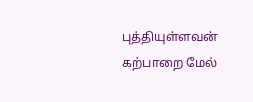புத்தியுள்ளவன் கற்பாறை மேல்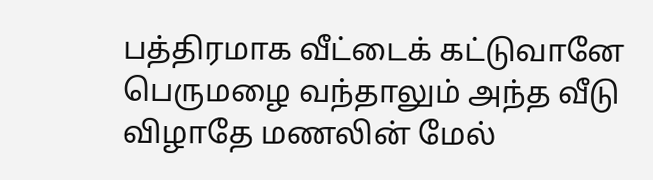பத்திரமாக வீட்டைக் கட்டுவானே பெருமழை வந்தாலும் அந்த வீடு விழாதே மணலின் மேல்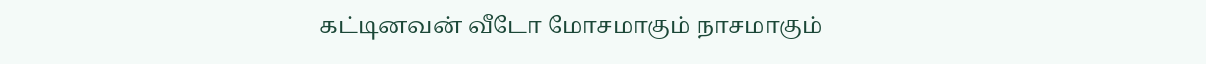கட்டினவன் வீடோ மோசமாகும் நாசமாகும்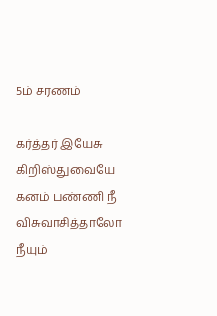5ம் சரணம்

கர்த்தர் இயேசு கிறிஸ்துவையே கனம் பண்ணி நீ விசுவாசித்தாலோ நீயும்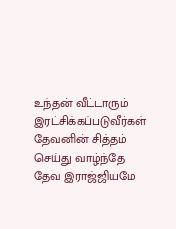உந்தன் வீட்டாரும் இரட்சிக்கப்படுவீர்கள் தேவனின் சித்தம் செய்து வாழ்ந்தே தேவ இராஜ்ஜியமே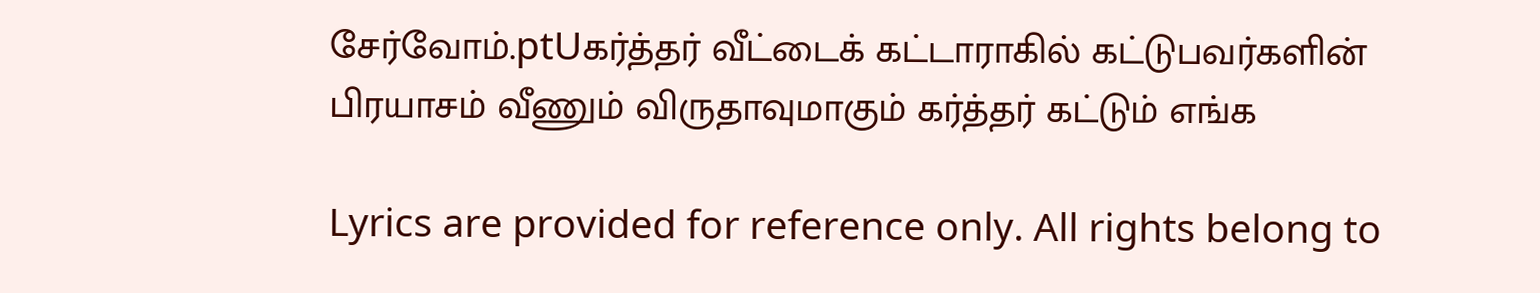சேர்வோம்.ptUகர்த்தர் வீட்டைக் கட்டாராகில் கட்டுபவர்களின் பிரயாசம் வீணும் விருதாவுமாகும் கர்த்தர் கட்டும் எங்க

Lyrics are provided for reference only. All rights belong to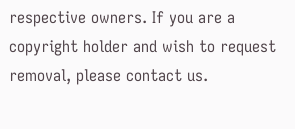respective owners. If you are a copyright holder and wish to request removal, please contact us.